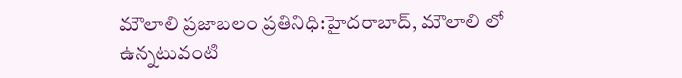మౌలాలి ప్రజాబలం ప్రతినిధి:హైదరాబాద్, మౌలాలి లో ఉన్నటువంటి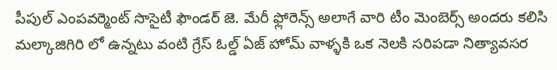పీపుల్ ఎంపవర్మెంట్ సొసైటీ ఫౌండర్ జె. మేరీ ఫ్లోరెన్స్ అలాగే వారి టీం మెంబెర్స్ అందరు కలిసి మల్కాజిగిరి లో ఉన్నటు వంటి గ్రేస్ ఓల్డ్ ఏజ్ హోమ్ వాళ్ళకి ఒక నెలకి సరిపడా నిత్యావసర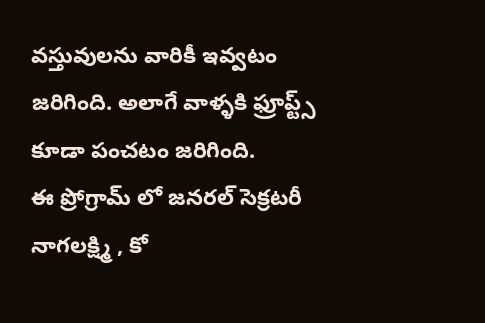వస్తువులను వారికీ ఇవ్వటం జరిగింది. అలాగే వాళ్ళకి ఫ్రూప్ట్స్ కూడా పంచటం జరిగింది.
ఈ ప్రోగ్రామ్ లో జనరల్ సెక్రటరీ నాగలక్ష్మి , కో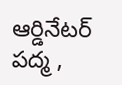ఆర్డినేటర్ పద్మ ,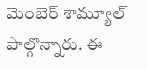మెంబెర్ శామ్యూల్ పాల్గొన్నారు. ఈ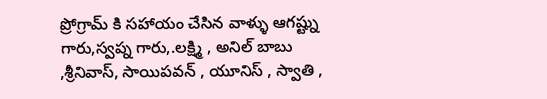ప్రోగ్రామ్ కి సహాయం చేసిన వాళ్ళు ఆగష్ట్ను గారు,స్వప్న గారు,.లక్ష్మి , అనిల్ బాబు ,శ్రీనివాస్, సాయిపవన్ , యూనిస్ , స్వాతి ,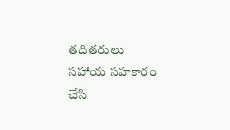తదితరులు సహాయ సహకారం చేసి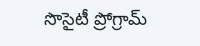సొసైటీ ప్రోగ్రామ్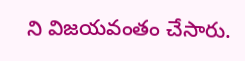ని విజయవంతం చేసారు.